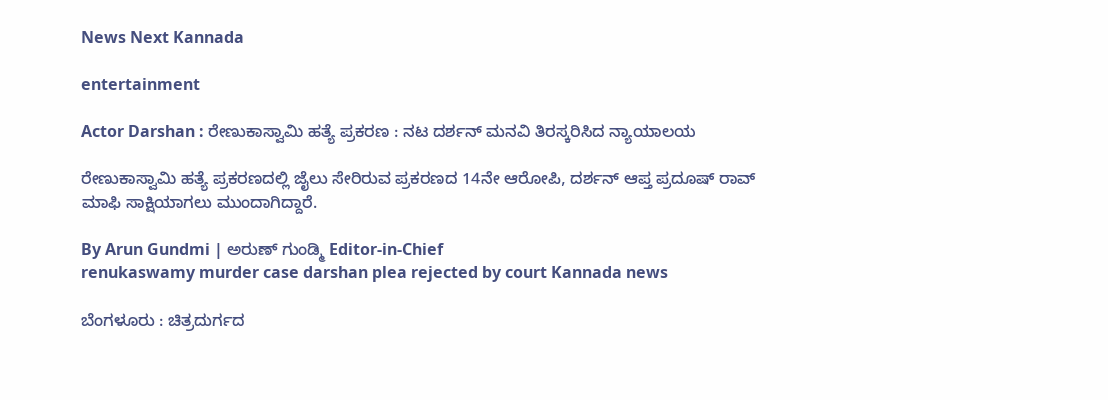News Next Kannada

entertainment

Actor Darshan : ರೇಣುಕಾಸ್ವಾಮಿ ಹತ್ಯೆ ಪ್ರಕರಣ : ನಟ ದರ್ಶನ್‌ ಮನವಿ ತಿರಸ್ಕರಿಸಿದ ನ್ಯಾಯಾಲಯ

ರೇಣುಕಾಸ್ವಾಮಿ ಹತ್ಯೆ ಪ್ರಕರಣದಲ್ಲಿ ಜೈಲು ಸೇರಿರುವ ಪ್ರಕರಣದ 14ನೇ ಆರೋಪಿ, ದರ್ಶನ್‌ ಆಪ್ತ ಪ್ರದೂಷ್‌ ರಾವ್‌ ಮಾಫಿ ಸಾಕ್ಷಿಯಾಗಲು ಮುಂದಾಗಿದ್ದಾರೆ.

By Arun Gundmi | ಅರುಣ್‌ ಗುಂಡ್ಮಿ Editor-in-Chief
renukaswamy murder case darshan plea rejected by court Kannada news

ಬೆಂಗಳೂರು : ಚಿತ್ರದುರ್ಗದ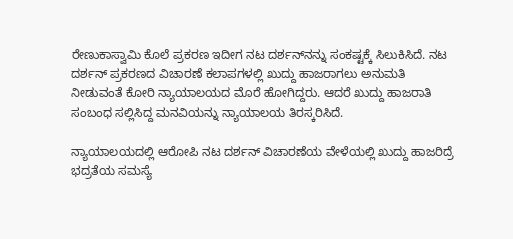ರೇಣುಕಾಸ್ವಾಮಿ ಕೊಲೆ ಪ್ರಕರಣ ಇದೀಗ ನಟ ದರ್ಶನ್‌ನನ್ನು ಸಂಕಷ್ಟಕ್ಕೆ ಸಿಲುಕಿಸಿದೆ. ನಟ ದರ್ಶನ್‌ ಪ್ರಕರಣದ ವಿಚಾರಣೆ ಕಲಾಪಗಳಲ್ಲಿ ಖುದ್ದು ಹಾಜರಾಗಲು ಅನುಮತಿ ನೀಡುವಂತೆ ಕೋರಿ ನ್ಯಾಯಾಲಯದ ಮೊರೆ ಹೋಗಿದ್ದರು. ಆದರೆ ಖುದ್ದು ಹಾಜರಾತಿ ಸಂಬಂಧ ಸಲ್ಲಿಸಿದ್ದ ಮನವಿಯನ್ನು ನ್ಯಾಯಾಲಯ ತಿರಸ್ಕರಿಸಿದೆ.

ನ್ಯಾಯಾಲಯದಲ್ಲಿ ಆರೋಪಿ ನಟ ದರ್ಶನ್‌ ವಿಚಾರಣೆಯ ವೇಳೆಯಲ್ಲಿ ಖುದ್ದು ಹಾಜರಿದ್ರೆ ಭದ್ರತೆಯ ಸಮಸ್ಯೆ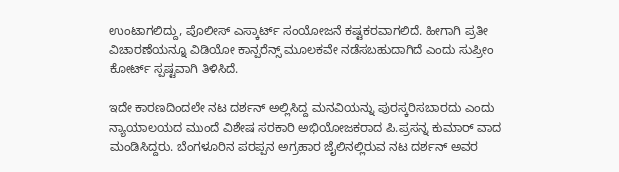ಉಂಟಾಗಲಿದ್ದು, ಪೊಲೀಸ್‌ ಎಸ್ಕಾರ್ಟ್‌ ಸಂಯೋಜನೆ ಕಷ್ಟಕರವಾಗಲಿದೆ. ಹೀಗಾಗಿ ಪ್ರತೀ ವಿಚಾರಣೆಯನ್ನೂ ವಿಡಿಯೋ ಕಾನ್ಪರೆನ್ಸ್‌ ಮೂಲಕವೇ ನಡೆಸಬಹುದಾಗಿದೆ ಎಂದು ಸುಪ್ರೀಂ ಕೋರ್ಟ್‌ ಸ್ಪಷ್ಟವಾಗಿ ತಿಳಿಸಿದೆ.

ಇದೇ ಕಾರಣದಿಂದಲೇ ನಟ ದರ್ಶನ್‌ ಅಲ್ಲಿಸಿದ್ದ ಮನವಿಯನ್ನು ಪುರಸ್ಕರಿಸಬಾರದು ಎಂದು ನ್ಯಾಯಾಲಯದ ಮುಂದೆ ವಿಶೇಷ ಸರಕಾರಿ ಅಭಿಯೋಜಕರಾದ ಪಿ.ಪ್ರಸನ್ನ ಕುಮಾರ್‌ ವಾದ ಮಂಡಿಸಿದ್ದರು. ಬೆಂಗಳೂರಿನ ಪರಪ್ಪನ ಅಗ್ರಹಾರ ಜೈಲಿನಲ್ಲಿರುವ ನಟ ದರ್ಶನ್‌ ಅವರ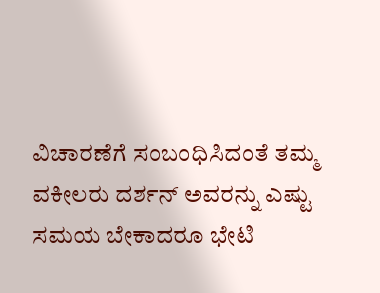ವಿಚಾರಣೆಗೆ ಸಂಬಂಧಿಸಿದಂತೆ ತಮ್ಮ ವಕೀಲರು ದರ್ಶನ್‌ ಅವರನ್ನು ಎಷ್ಟು ಸಮಯ ಬೇಕಾದರೂ ಭೇಟಿ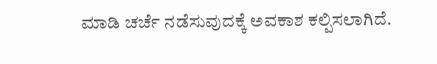ಮಾಡಿ ಚರ್ಚೆ ನಡೆಸುವುದಕ್ಕೆ ಅವಕಾಶ ಕಲ್ಪಿಸಲಾಗಿದೆ.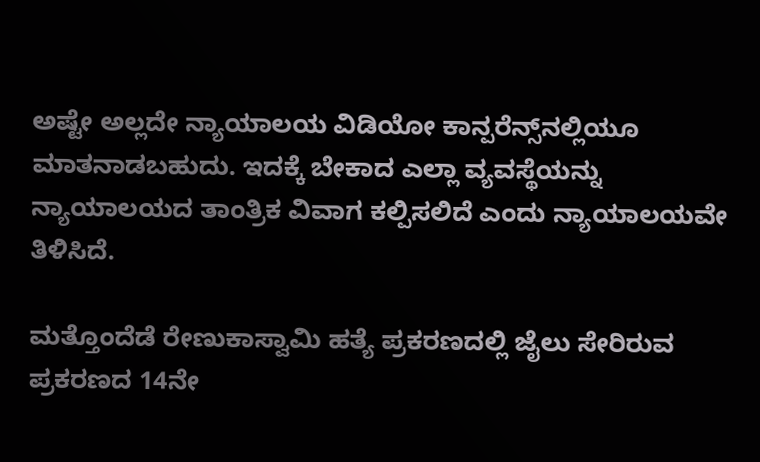ಅಷ್ಟೇ ಅಲ್ಲದೇ ನ್ಯಾಯಾಲಯ ವಿಡಿಯೋ ಕಾನ್ಪರೆನ್ಸ್‌ನಲ್ಲಿಯೂ ಮಾತನಾಡಬಹುದು. ಇದಕ್ಕೆ ಬೇಕಾದ ಎಲ್ಲಾ ವ್ಯವಸ್ಥೆಯನ್ನು ನ್ಯಾಯಾಲಯದ ತಾಂತ್ರಿಕ ವಿವಾಗ ಕಲ್ಪಿಸಲಿದೆ ಎಂದು ನ್ಯಾಯಾಲಯವೇ ತಿಳಿಸಿದೆ.

ಮತ್ತೊಂದೆಡೆ ರೇಣುಕಾಸ್ವಾಮಿ ಹತ್ಯೆ ಪ್ರಕರಣದಲ್ಲಿ ಜೈಲು ಸೇರಿರುವ ಪ್ರಕರಣದ 14ನೇ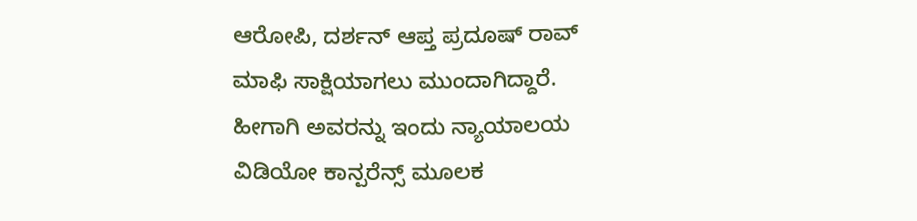ಆರೋಪಿ, ದರ್ಶನ್‌ ಆಪ್ತ ಪ್ರದೂಷ್‌ ರಾವ್‌ ಮಾಫಿ ಸಾಕ್ಷಿಯಾಗಲು ಮುಂದಾಗಿದ್ದಾರೆ. ಹೀಗಾಗಿ ಅವರನ್ನು ಇಂದು ನ್ಯಾಯಾಲಯ ವಿಡಿಯೋ ಕಾನ್ಪರೆನ್ಸ್‌ ಮೂಲಕ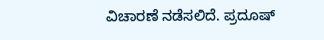ವಿಚಾರಣೆ ನಡೆಸಲಿದೆ. ಪ್ರದೂಷ್‌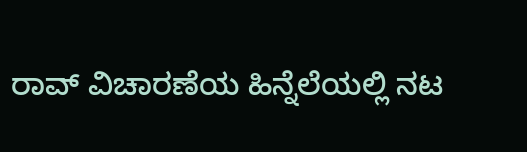ರಾವ್‌ ವಿಚಾರಣೆಯ ಹಿನ್ನೆಲೆಯಲ್ಲಿ ನಟ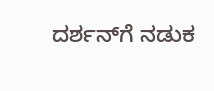ದರ್ಶನ್‌ಗೆ ನಡುಕ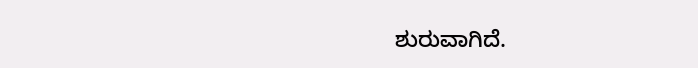ಶುರುವಾಗಿದೆ.